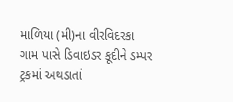માળિયા (મી)ના વીરવિદરકા ગામ પાસે ડિવાઇડર કૂદીને ડમ્પર ટ્રકમાં અથડાતાં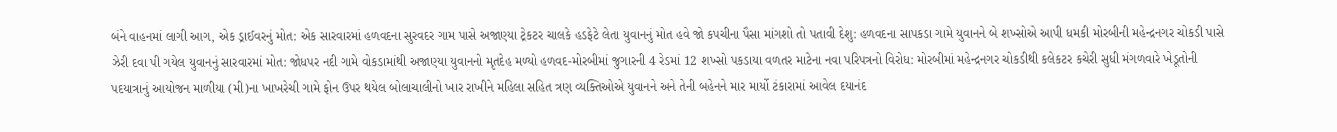બંને વાહનમાં લાગી આગ, એક ડ્રાઈવરનું મોત: એક સારવારમાં હળવદના સુરવદર ગામ પાસે અજાણ્યા ટ્રેકટર ચાલકે હડફેટે લેતા યુવાનનું મોત હવે જો કપચીના પૈસા માંગશો તો પતાવી દેશુ: હળવદના સાપકડા ગામે યુવાનને બે શખ્સોએ આપી ધમકી મોરબીની મહેન્દ્રનગર ચોકડી પાસે ઝેરી દવા પી ગયેલ યુવાનનું સારવારમાં મોત: જોધપર નદી ગામે વોકડામાંથી અજાણ્યા યુવાનનો મૃતદેહ મળ્યો હળવદ-મોરબીમાં જુગારની 4 રેડમાં 12 શખ્સો પકડાયા વળતર માટેના નવા પરિપત્રનો વિરોધ: મોરબીમાં મહેન્દ્રનગર ચોકડીથી કલેકટર કચેરી સુધી મંગળવારે ખેડૂતોની પદયાત્રાનું આયોજન માળીયા (મી)ના ખાખરેચી ગામે ફોન ઉપર થયેલ બોલાચાલીનો ખાર રાખીને મહિલા સહિત ત્રણ વ્યક્તિઓએ યુવાનને અને તેની બહેનને માર માર્યો ટંકારામાં આવેલ દયાનંદ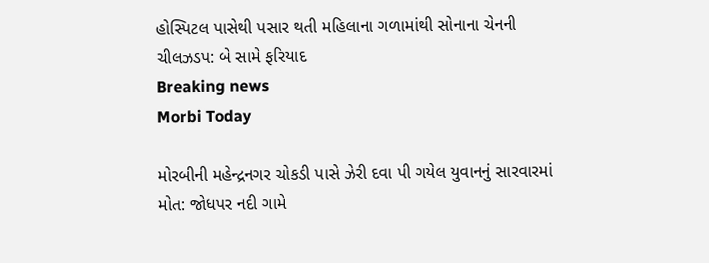હોસ્પિટલ પાસેથી પસાર થતી મહિલાના ગળામાંથી સોનાના ચેનની ચીલઝડપ: બે સામે ફરિયાદ
Breaking news
Morbi Today

મોરબીની મહેન્દ્રનગર ચોકડી પાસે ઝેરી દવા પી ગયેલ યુવાનનું સારવારમાં મોત: જોધપર નદી ગામે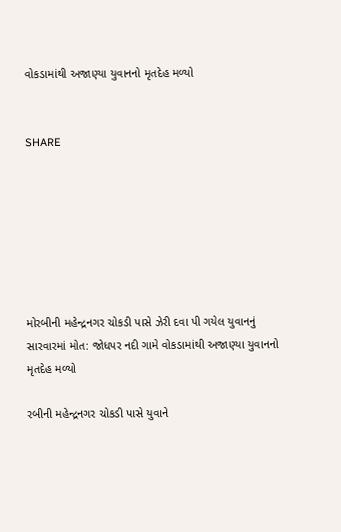વોકડામાંથી અજાણ્યા યુવાનનો મૃતદેહ મળ્યો


SHARE







મોરબીની મહેન્દ્રનગર ચોકડી પાસે ઝેરી દવા પી ગયેલ યુવાનનું સારવારમાં મોત: જોધપર નદી ગામે વોકડામાંથી અજાણ્યા યુવાનનો મૃતદેહ મળ્યો

રબીની મહેન્દ્રનગર ચોકડી પાસે યુવાને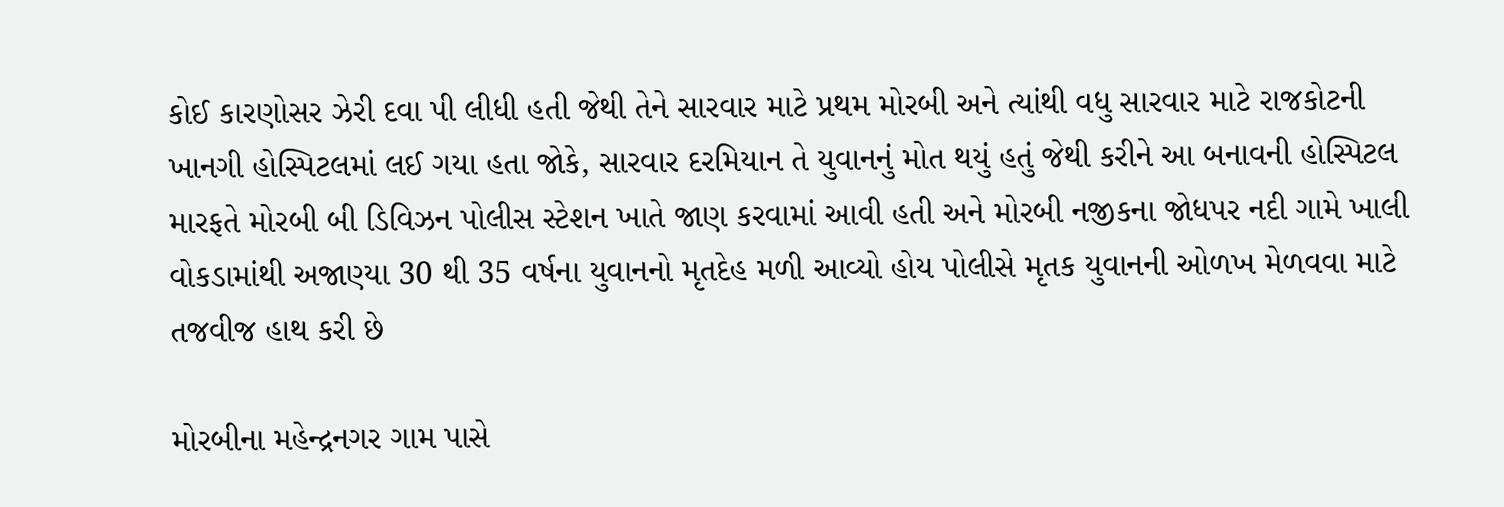કોઈ કારણોસર ઝેરી દવા પી લીધી હતી જેથી તેને સારવાર માટે પ્રથમ મોરબી અને ત્યાંથી વધુ સારવાર માટે રાજકોટની ખાનગી હોસ્પિટલમાં લઈ ગયા હતા જોકે, સારવાર દરમિયાન તે યુવાનનું મોત થયું હતું જેથી કરીને આ બનાવની હોસ્પિટલ મારફતે મોરબી બી ડિવિઝન પોલીસ સ્ટેશન ખાતે જાણ કરવામાં આવી હતી અને મોરબી નજીકના જોધપર નદી ગામે ખાલી વોકડામાંથી અજાણ્યા 30 થી 35 વર્ષના યુવાનનો મૃતદેહ મળી આવ્યો હોય પોલીસે મૃતક યુવાનની ઓળખ મેળવવા માટે તજવીજ હાથ કરી છે

મોરબીના મહેન્દ્રનગર ગામ પાસે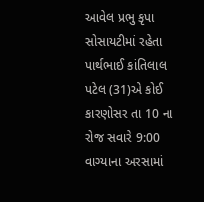આવેલ પ્રભુ કૃપા સોસાયટીમાં રહેતા પાર્થભાઈ કાંતિલાલ પટેલ (31)એ કોઈ કારણોસર તા 10 ના રોજ સવારે 9:00 વાગ્યાના અરસામાં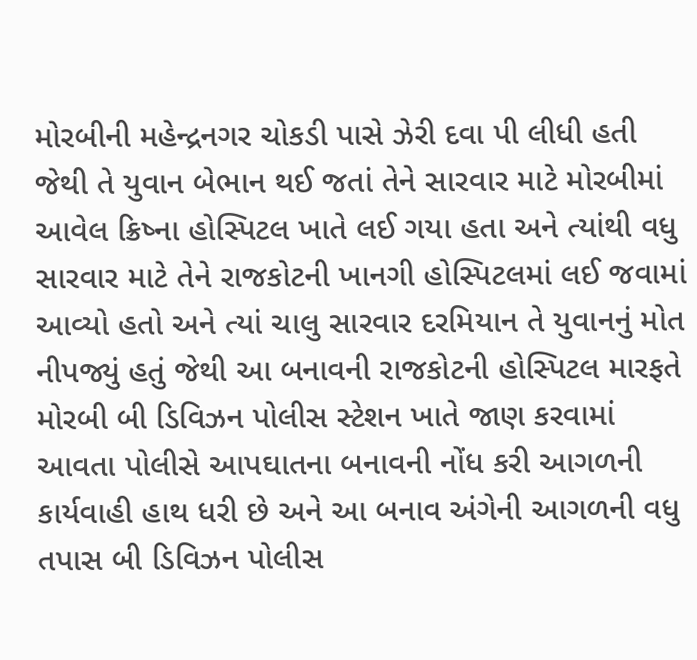મોરબીની મહેન્દ્રનગર ચોકડી પાસે ઝેરી દવા પી લીધી હતી જેથી તે યુવાન બેભાન થઈ જતાં તેને સારવાર માટે મોરબીમાં આવેલ ક્રિષ્ના હોસ્પિટલ ખાતે લઈ ગયા હતા અને ત્યાંથી વધુ સારવાર માટે તેને રાજકોટની ખાનગી હોસ્પિટલમાં લઈ જવામાં આવ્યો હતો અને ત્યાં ચાલુ સારવાર દરમિયાન તે યુવાનનું મોત નીપજ્યું હતું જેથી આ બનાવની રાજકોટની હોસ્પિટલ મારફતે મોરબી બી ડિવિઝન પોલીસ સ્ટેશન ખાતે જાણ કરવામાં આવતા પોલીસે આપઘાતના બનાવની નોંધ કરી આગળની કાર્યવાહી હાથ ધરી છે અને આ બનાવ અંગેની આગળની વધુ તપાસ બી ડિવિઝન પોલીસ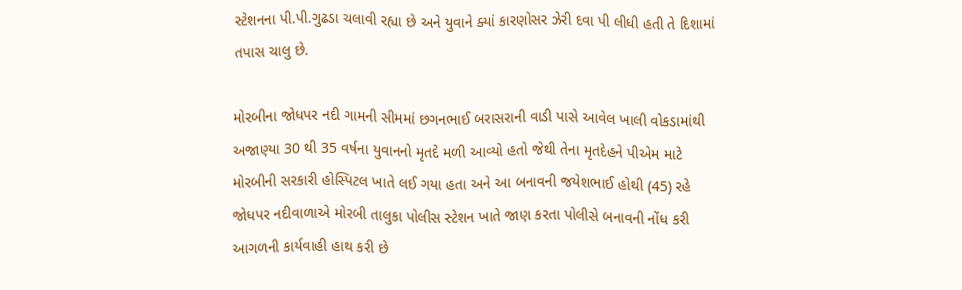સ્ટેશનના પી.પી.ગુઢડા ચલાવી રહ્યા છે અને યુવાને ક્યાં કારણોસર ઝેરી દવા પી લીધી હતી તે દિશામાં તપાસ ચાલુ છે.

મોરબીના જોધપર નદી ગામની સીમમાં છગનભાઈ બરાસરાની વાડી પાસે આવેલ ખાલી વોકડામાંથી અજાણ્યા 30 થી 35 વર્ષના યુવાનનો મૃતદે મળી આવ્યો હતો જેથી તેના મૃતદેહને પીએમ માટે મોરબીની સરકારી હોસ્પિટલ ખાતે લઈ ગયા હતા અને આ બનાવની જયેશભાઈ હોથી (45) રહે જોધપર નદીવાળાએ મોરબી તાલુકા પોલીસ સ્ટેશન ખાતે જાણ કરતા પોલીસે બનાવની નોંધ કરી આગળની કાર્યવાહી હાથ કરી છે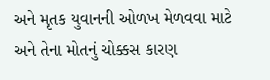અને મૃતક યુવાનની ઓળખ મેળવવા માટે અને તેના મોતનું ચોક્કસ કારણ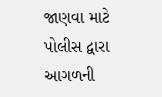જાણવા માટે પોલીસ દ્વારા આગળની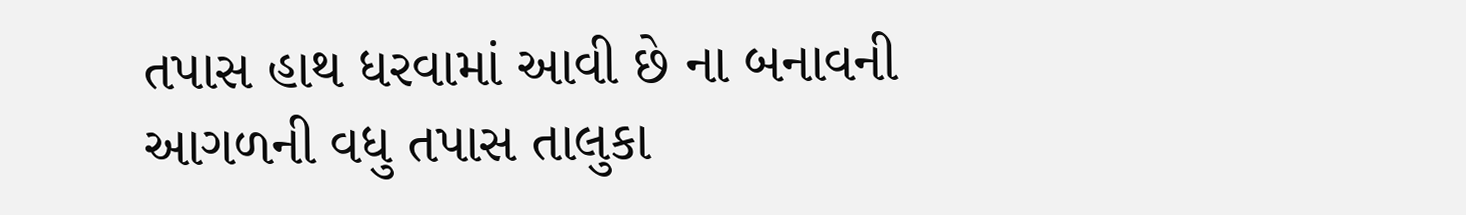તપાસ હાથ ધરવામાં આવી છે ના બનાવની આગળની વધુ તપાસ તાલુકા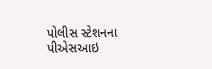પોલીસ સ્ટેશનના પીએસઆઇ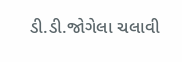ડી.ડી.જોગેલા ચલાવી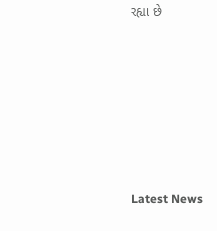રહ્યા છે






Latest News